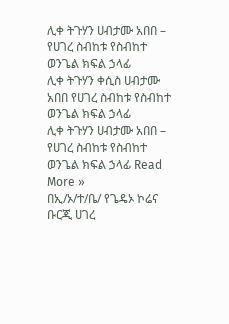ሊቀ ትጉሃን ሀብታሙ አበበ – የሀገረ ስብከቱ የስብከተ ወንጌል ክፍል ኃላፊ
ሊቀ ትጉሃን ቀሲስ ሀብታሙ አበበ የሀገረ ስብከቱ የስብከተ ወንጌል ክፍል ኃላፊ
ሊቀ ትጉሃን ሀብታሙ አበበ – የሀገረ ስብከቱ የስብከተ ወንጌል ክፍል ኃላፊ Read More »
በኢ/ኦ/ተ/ቤ/ የጌዴኦ ኮሬና ቡርጂ ሀገረ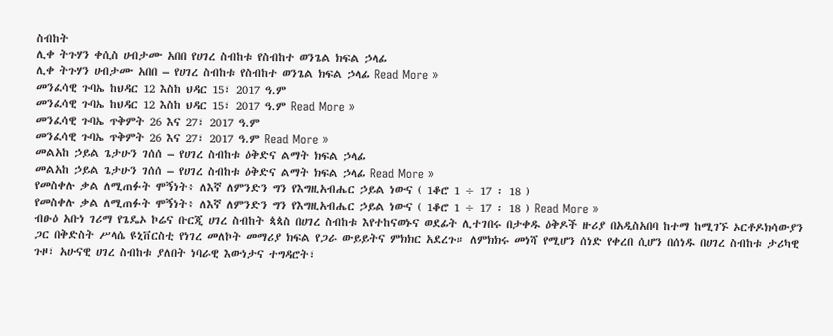ስብከት
ሊቀ ትጉሃን ቀሲስ ሀብታሙ አበበ የሀገረ ስብከቱ የስብከተ ወንጌል ክፍል ኃላፊ
ሊቀ ትጉሃን ሀብታሙ አበበ – የሀገረ ስብከቱ የስብከተ ወንጌል ክፍል ኃላፊ Read More »
መንፈሳዊ ጉባኤ ከህዳር 12 እስከ ህዳር 15፣ 2017 ዓ.ም
መንፈሳዊ ጉባኤ ከህዳር 12 እስከ ህዳር 15፣ 2017 ዓ.ም Read More »
መንፈሳዊ ጉባኤ ጥቅምት 26 እና 27፣ 2017 ዓ.ም
መንፈሳዊ ጉባኤ ጥቅምት 26 እና 27፣ 2017 ዓ.ም Read More »
መልአከ ኃይል ጌታሁን ገሰሰ – የሀገረ ስብከቱ ዕቅድና ልማት ክፍል ኃላፊ
መልአከ ኃይል ጌታሁን ገሰሰ – የሀገረ ስብከቱ ዕቅድና ልማት ክፍል ኃላፊ Read More »
የመስቀሉ ቃል ለሚጠፉት ሞኝነት፥ ለእኛ ለምንድን ግን የእግዚአብሔር ኃይል ነውና ( 1ቆሮ 1 ÷ 17 ፡ 18 )
የመስቀሉ ቃል ለሚጠፉት ሞኝነት፥ ለእኛ ለምንድን ግን የእግዚአብሔር ኃይል ነውና ( 1ቆሮ 1 ÷ 17 ፡ 18 ) Read More »
ብፁዕ አቡነ ገሪማ የጌዴኦ ኮሬና ቡርጂ ሀገረ ስብከት ጳጳስ በሀገረ ስብከቱ እየተከናወኑና ወደፊት ሊተገበሩ በታቀዱ ዕቅዶች ዙሪያ በአዲስአበባ ከተማ ከሚገኙ ኦርቶዶክሳውያን ጋር በቅድስት ሥላሴ ዩኒቨርስቲ የነገረ መለኮት መማሪያ ክፍል የጋራ ውይይትና ምክክር አደረጉ። ለምክክሩ መነሻ የሚሆን ሰነድ የቀረበ ሲሆን በሰነዱ በሀገረ ስብከቱ ታሪካዊ ጉዞ፣ አሁናዊ ሀገረ ስብከቱ ያለበት ነባራዊ እውነታና ተግዳሮት፣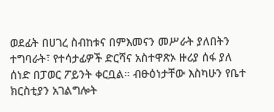ወደፊት በሀገረ ስብከቱና በምእመናን መሥራት ያለበትን ተግባራት፣ የተሳታፊዎች ድርሻና አስተዋጽኦ ዙሪያ ሰፋ ያለ ሰነድ በፓወር ፖይንት ቀርቧል። ብፁዕነታቸው እስካሁን የቤተ ክርስቲያን አገልግሎት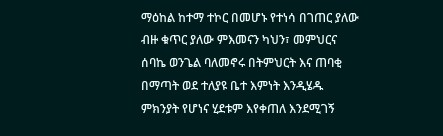ማዕከል ከተማ ተኮር በመሆኑ የተነሳ በገጠር ያለው ብዙ ቁጥር ያለው ምእመናን ካህን፣ መምህርና ሰባኬ ወንጌል ባለመኖሩ በትምህርት እና ጠባቂ በማጣት ወደ ተለያዩ ቤተ እምነት እንዲሄዱ ምክንያት የሆነና ሂደቱም እየቀጠለ እንደሚገኝ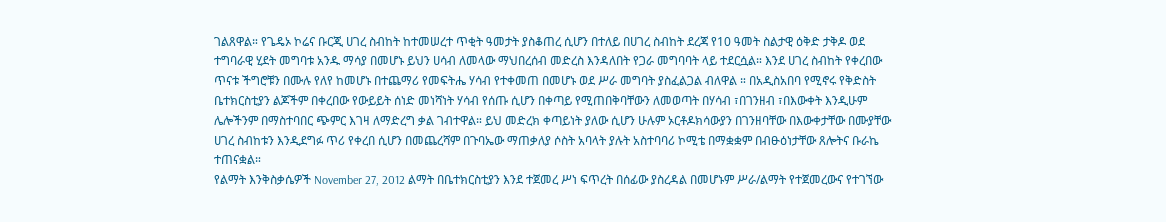ገልጸዋል። የጌዴኦ ኮሬና ቡርጂ ሀገረ ስብከት ከተመሠረተ ጥቂት ዓመታት ያስቆጠረ ሲሆን በተለይ በሀገረ ስብከት ደረጃ የ10 ዓመት ስልታዊ ዕቅድ ታቅዶ ወደ ተግባራዊ ሂደት መግባቱ አንዱ ማሳያ በመሆኑ ይህን ሀሳብ ለመላው ማህበረሰብ መድረስ እንዳለበት የጋራ መግባባት ላይ ተደርሷል። እንደ ሀገረ ስብከት የቀረበው ጥናቱ ችግሮቹን በሙሉ የለየ ከመሆኑ በተጨማሪ የመፍትሔ ሃሳብ የተቀመጠ በመሆኑ ወደ ሥራ መግባት ያስፈልጋል ብለዋል ። በአዲስአበባ የሚኖሩ የቅድስት ቤተክርስቲያን ልጆችም በቀረበው የውይይት ሰነድ መነሻነት ሃሳብ የሰጡ ሲሆን በቀጣይ የሚጠበቅባቸውን ለመወጣት በሃሳብ ፣በገንዘብ ፣በእውቀት እንዲሁም ሌሎችንም በማስተባበር ጭምር እገዛ ለማድረግ ቃል ገብተዋል። ይህ መድረክ ቀጣይነት ያለው ሲሆን ሁሉም ኦርቶዶክሳውያን በገንዘባቸው በእውቀታቸው በሙያቸው ሀገረ ስብከቱን እንዲደግፉ ጥሪ የቀረበ ሲሆን በመጨረሻም በጉባኤው ማጠቃለያ ሶስት አባላት ያሉት አስተባባሪ ኮሚቴ በማቋቋም በብፁዕነታቸው ጸሎትና ቡራኬ ተጠናቋል።
የልማት እንቅስቃሴዎች November 27, 2012 ልማት በቤተክርስቲያን እንደ ተጀመረ ሥነ ፍጥረት በሰፊው ያስረዳል በመሆኑም ሥራ/ልማት የተጀመረውና የተገኘው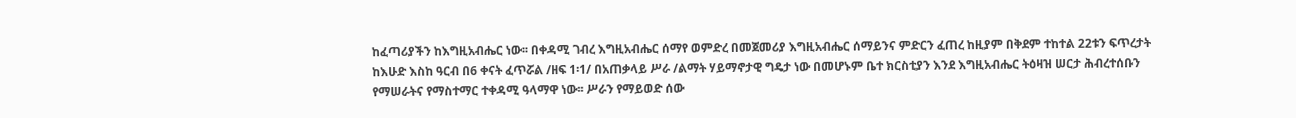ከፈጣሪያችን ከእግዚአብሔር ነው፡፡ በቀዳሚ ገብረ እግዚአብሔር ሰማየ ወምድረ በመጀመሪያ እግዚአብሔር ሰማይንና ምድርን ፈጠረ ከዚያም በቅደም ተከተል 22ቱን ፍጥረታት ከእሁድ እስከ ዓርብ በ6 ቀናት ፈጥሯል /ዘፍ 1፡1/ በአጠቃላይ ሥራ /ልማት ሃይማኖታዊ ግዴታ ነው በመሆኑም ቤተ ክርስቲያን እንደ እግዚአብሔር ትዕዛዝ ሠርታ ሕብረተሰቡን የማሠራትና የማስተማር ተቀዳሚ ዓላማዋ ነው፡፡ ሥራን የማይወድ ሰው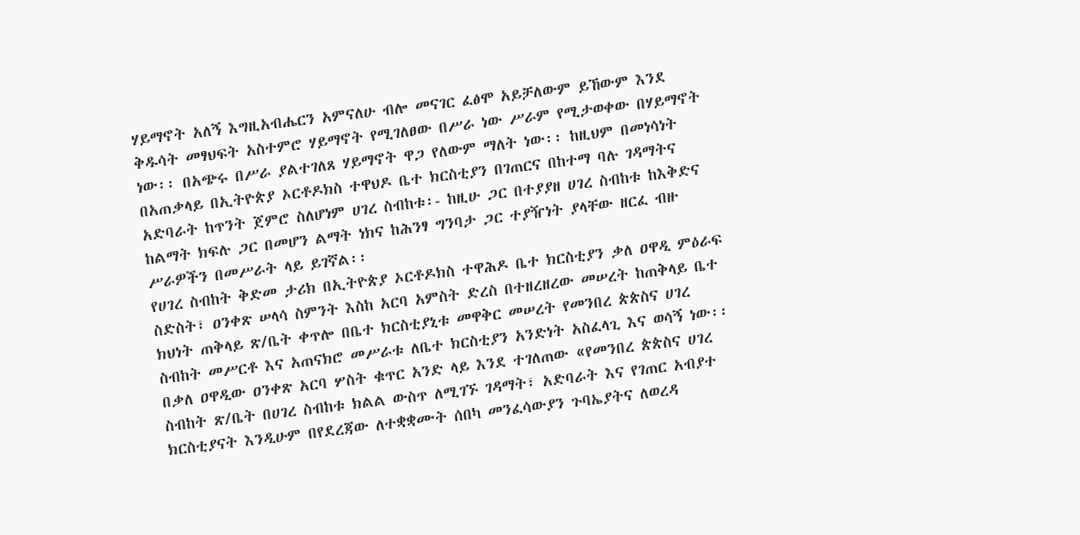ሃይማኖት አለኝ እግዚአብሔርን አምናለሁ ብሎ መናገር ፈፅሞ አይቻለውም ይኸውም እንደ ቅዱሳት መፃህፍት አስተምሮ ሃይማኖት የሚገለፀው በሥራ ነው ሥራም የሚታወቀው በሃይማኖት ነው፡፡ በአጭሩ በሥራ ያልተገለጸ ሃይማኖት ዋጋ የለውም ማለት ነው፡፡ ከዚህም በመነሳነት በአጠቃላይ በኢትዮጵያ ኦርቶዶክስ ተዋህዶ ቤተ ክርስቲያን በገጠርና በከተማ ባሉ ገዳማትና አድባራት ከጥንት ጀምሮ ስለሆነም ሀገረ ስብከቱ፡- ከዚሁ ጋር በተያያዘ ሀገረ ስብከቱ ከእቅድና ከልማት ክፍሉ ጋር በመሆን ልማት ነክና ከሕንፃ ግንባታ ጋር ተያዥነት ያላቸው ዘርፈ ብዙ ሥራዎችን በመሥራት ላይ ይገኛል፡፡
የሀገረ ስብከት ቅድመ ታሪክ በኢትዮጵያ ኦርቶዶክስ ተዋሕዶ ቤተ ክርስቲያን ቃለ ዐዋዲ ምዕራፍ ስድስት፣ ዐንቀጽ ሠላሳ ስምንት እስከ አርባ አምስት ድረስ በተዘረዘረው መሠረት ከጠቅላይ ቤተ ክህነት ጠቅላይ ጽ/ቤት ቀጥሎ በቤተ ክርስቲያኒቱ መዋቅር መሠረት የመንበረ ጵጵስና ሀገረ ስብከት መሥርቶ እና አጠናክሮ መሥራቱ ለቤተ ክርስቲያን አንድነት አስፈላጊ እና ወሳኝ ነው፡፡በቃለ ዐዋዲው ዐንቀጽ አርባ ሦስት ቁጥር አንድ ላይ እንደ ተገለጠው «የመንበረ ጵጵስና ሀገረ ስብከት ጽ/ቤት በሀገረ ስብከቱ ክልል ውስጥ ለሚገኙ ገዳማት፣ አድባራት እና የገጠር አብያተ ክርስቲያናት እንዲሁም በየደረጃው ለተቋቋሙት ሰበካ መንፈሳውያን ጉባኤያትና ለወረዳ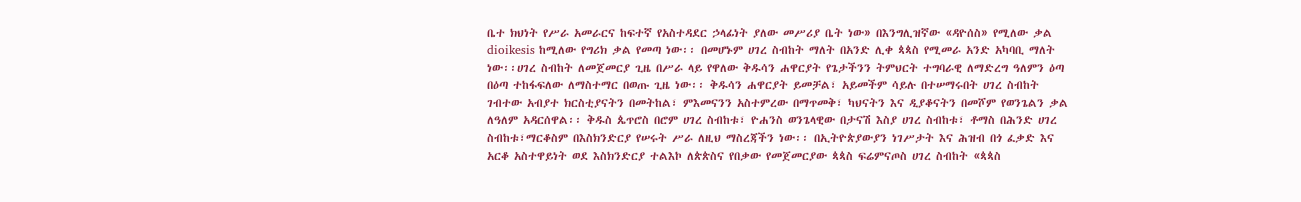ቤተ ክህነት የሥራ አመራርና ከፍተኛ የአስተዳደር ኃላፊነት ያለው መሥሪያ ቤት ነው» በእንግሊዝኛው «ዳዮሰስ» የሚለው ቃል dioikesis ከሚለው የግሪክ ቃል የመጣ ነው፡፡ በመሆኑም ሀገረ ስብከት ማለት በአንድ ሊቀ ጳጳስ የሚመራ አንድ አካባቢ ማለት ነው፡፡ሀገረ ስብከት ለመጀመርያ ጊዜ በሥራ ላይ የዋለው ቅዱሳን ሐዋርያት የጌታችንን ትምህርት ተግባራዊ ለማድረግ ዓለምን ዕጣ በዕጣ ተከፋፍለው ለማስተማር በወጡ ጊዜ ነው፡፡ ቅዱሳን ሐዋርያት ይመቻል፣ አይመችም ሳይሉ በተሠማሩበት ሀገረ ስብከት ገብተው አብያተ ክርስቲያናትን በመትከል፣ ምእመናንን አስተምረው በማጥመቅ፣ ካህናትን እና ዲያቆናትን በመሾም የወንጌልን ቃል ለዓለም አዳርሰዋል፡፡ ቅዱስ ጴጥሮስ በሮም ሀገረ ስብከቱ፣ ዮሐንስ ወንጌላዊው በታናሽ እስያ ሀገረ ስብከቱ፣ ቶማስ በሕንድ ሀገረ ስብከቱ፣ማርቆስም በእስክንድርያ የሠሩት ሥራ ለዚህ ማስረጃችን ነው፡፡ በኢትዮጵያውያን ነገሥታት እና ሕዝብ በጎ ፈቃድ እና አርቆ አስተዋይነት ወደ እስክንድርያ ተልእኮ ለጵጵስና የበቃው የመጀመርያው ጳጳስ ፍሬምናጦስ ሀገረ ስብከት «ጳጳስ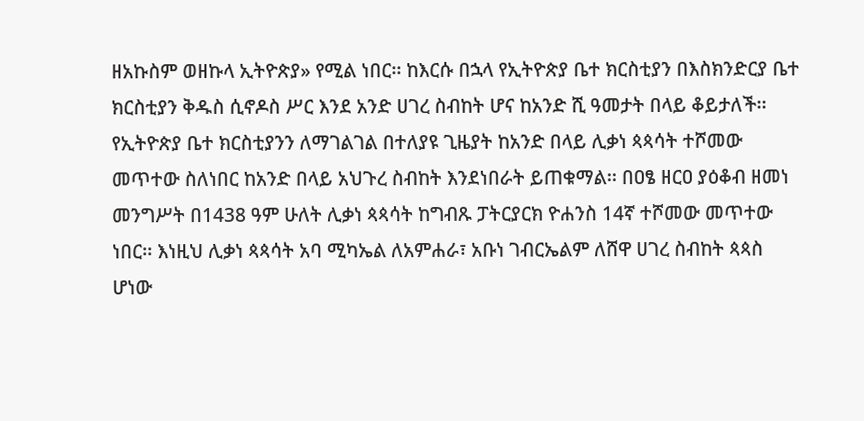ዘአኩስም ወዘኩላ ኢትዮጵያ» የሚል ነበር፡፡ ከእርሱ በኋላ የኢትዮጵያ ቤተ ክርስቲያን በእስክንድርያ ቤተ ክርስቲያን ቅዱስ ሲኖዶስ ሥር እንደ አንድ ሀገረ ስብከት ሆና ከአንድ ሺ ዓመታት በላይ ቆይታለች፡፡የኢትዮጵያ ቤተ ክርስቲያንን ለማገልገል በተለያዩ ጊዜያት ከአንድ በላይ ሊቃነ ጳጳሳት ተሾመው መጥተው ስለነበር ከአንድ በላይ አህጉረ ስብከት እንደነበራት ይጠቁማል፡፡ በዐፄ ዘርዐ ያዕቆብ ዘመነ መንግሥት በ1438 ዓም ሁለት ሊቃነ ጳጳሳት ከግብጹ ፓትርያርክ ዮሐንስ 14ኛ ተሾመው መጥተው ነበር፡፡ እነዚህ ሊቃነ ጳጳሳት አባ ሚካኤል ለአምሐራ፣ አቡነ ገብርኤልም ለሸዋ ሀገረ ስብከት ጳጳስ ሆነው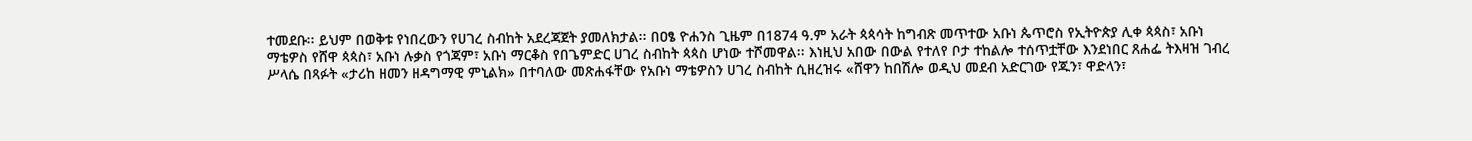ተመደቡ፡፡ ይህም በወቅቱ የነበረውን የሀገረ ስብከት አደረጃጀት ያመለክታል፡፡ በዐፄ ዮሐንስ ጊዜም በ1874 ዓ.ም አራት ጳጳሳት ከግብጽ መጥተው አቡነ ጴጥሮስ የኢትዮጵያ ሊቀ ጳጳስ፣ አቡነ ማቴዎስ የሸዋ ጳጳስ፣ አቡነ ሉቃስ የጎጃም፣ አቡነ ማርቆስ የበጌምድር ሀገረ ስብከት ጳጳስ ሆነው ተሾመዋል፡፡ እነዚህ አበው በውል የተለየ ቦታ ተከልሎ ተሰጥቷቸው እንደነበር ጸሐፌ ትእዛዝ ገብረ ሥላሴ በጻፉት «ታሪከ ዘመን ዘዳግማዊ ምኒልክ» በተባለው መጽሐፋቸው የአቡነ ማቴዎስን ሀገረ ስብከት ሲዘረዝሩ «ሸዋን ከበሽሎ ወዲህ መደብ አድርገው የጁን፣ ዋድላን፣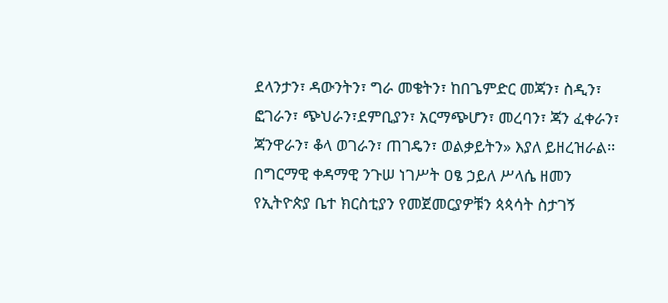ደላንታን፣ ዳውንትን፣ ግራ መቄትን፣ ከበጌምድር መጃን፣ ስዲን፣ ፎገራን፣ ጭህራን፣ደምቢያን፣ አርማጭሆን፣ መረባን፣ ጃን ፈቀራን፣ ጃንዋራን፣ ቆላ ወገራን፣ ጠገዴን፣ ወልቃይትን» እያለ ይዘረዝራል፡፡ በግርማዊ ቀዳማዊ ንጉሠ ነገሥት ዐፄ ኃይለ ሥላሴ ዘመን የኢትዮጵያ ቤተ ክርስቲያን የመጀመርያዎቹን ጳጳሳት ስታገኝ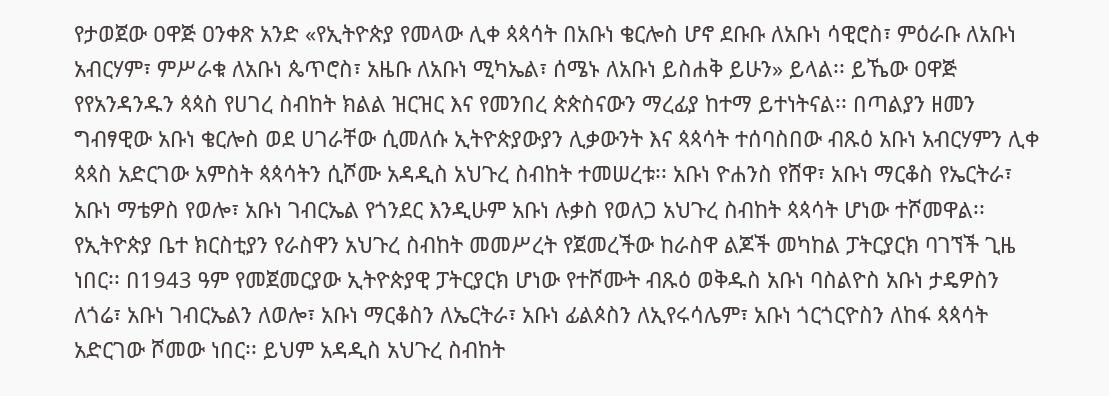የታወጀው ዐዋጅ ዐንቀጽ አንድ «የኢትዮጵያ የመላው ሊቀ ጳጳሳት በአቡነ ቄርሎስ ሆኖ ደቡቡ ለአቡነ ሳዊሮስ፣ ምዕራቡ ለአቡነ አብርሃም፣ ምሥራቁ ለአቡነ ጴጥሮስ፣ አዜቡ ለአቡነ ሚካኤል፣ ሰሜኑ ለአቡነ ይስሐቅ ይሁን» ይላል፡፡ ይኼው ዐዋጅ የየአንዳንዱን ጳጳስ የሀገረ ስብከት ክልል ዝርዝር እና የመንበረ ጵጵስናውን ማረፊያ ከተማ ይተነትናል፡፡ በጣልያን ዘመን ግብፃዊው አቡነ ቄርሎስ ወደ ሀገራቸው ሲመለሱ ኢትዮጵያውያን ሊቃውንት እና ጳጳሳት ተሰባስበው ብጹዕ አቡነ አብርሃምን ሊቀ ጳጳስ አድርገው አምስት ጳጳሳትን ሲሾሙ አዳዲስ አህጉረ ስብከት ተመሠረቱ፡፡ አቡነ ዮሐንስ የሸዋ፣ አቡነ ማርቆስ የኤርትራ፣ አቡነ ማቴዎስ የወሎ፣ አቡነ ገብርኤል የጎንደር እንዲሁም አቡነ ሉቃስ የወለጋ አህጉረ ስብከት ጳጳሳት ሆነው ተሾመዋል፡፡ የኢትዮጵያ ቤተ ክርስቲያን የራስዋን አህጉረ ስብከት መመሥረት የጀመረችው ከራስዋ ልጆች መካከል ፓትርያርክ ባገኘች ጊዜ ነበር፡፡ በ1943 ዓም የመጀመርያው ኢትዮጵያዊ ፓትርያርክ ሆነው የተሾሙት ብጹዕ ወቅዱስ አቡነ ባስልዮስ አቡነ ታዴዎስን ለጎሬ፣ አቡነ ገብርኤልን ለወሎ፣ አቡነ ማርቆስን ለኤርትራ፣ አቡነ ፊልጶስን ለኢየሩሳሌም፣ አቡነ ጎርጎርዮስን ለከፋ ጳጳሳት አድርገው ሾመው ነበር፡፡ ይህም አዳዲስ አህጉረ ስብከት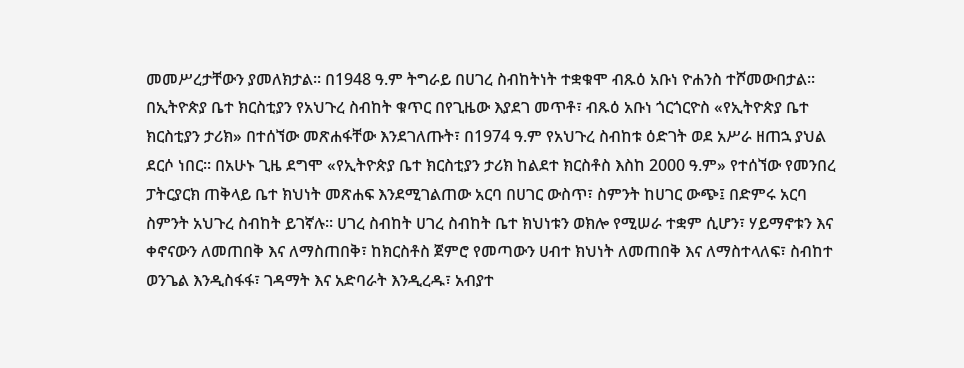መመሥረታቸውን ያመለክታል፡፡ በ1948 ዓ.ም ትግራይ በሀገረ ስብከትነት ተቋቁሞ ብጹዕ አቡነ ዮሐንስ ተሾመውበታል፡፡ በኢትዮጵያ ቤተ ክርስቲያን የአህጉረ ስብከት ቁጥር በየጊዜው እያደገ መጥቶ፣ ብጹዕ አቡነ ጎርጎርዮስ «የኢትዮጵያ ቤተ ክርስቲያን ታሪክ» በተሰኘው መጽሐፋቸው እንደገለጡት፣ በ1974 ዓ.ም የአህጉረ ስብከቱ ዕድገት ወደ አሥራ ዘጠኋ ያህል ደርሶ ነበር፡፡ በአሁኑ ጊዜ ደግሞ «የኢትዮጵያ ቤተ ክርስቲያን ታሪክ ከልደተ ክርስቶስ እስከ 2000 ዓ.ም» የተሰኘው የመንበረ ፓትርያርክ ጠቅላይ ቤተ ክህነት መጽሐፍ እንደሚገልጠው አርባ በሀገር ውስጥ፣ ስምንት ከሀገር ውጭ፤ በድምሩ አርባ ስምንት አህጉረ ስብከት ይገኛሉ፡፡ ሀገረ ስብከት ሀገረ ስብከት ቤተ ክህነቱን ወክሎ የሚሠራ ተቋም ሲሆን፣ ሃይማኖቱን እና ቀኖናውን ለመጠበቅ እና ለማስጠበቅ፣ ከክርስቶስ ጀምሮ የመጣውን ሀብተ ክህነት ለመጠበቅ እና ለማስተላለፍ፣ ስብከተ ወንጌል እንዲስፋፋ፣ ገዳማት እና አድባራት እንዲረዱ፣ አብያተ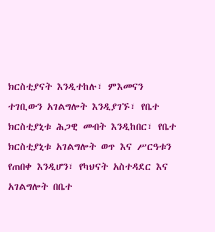ክርስቲያናት እንዲተከሉ፣ ምእመናን ተገቢውን አገልግሎት እንዲያገኙ፣ የቤተ ክርስቲያኒቱ ሕጋዊ መብት እንዲከበር፣ የቤተ ክርስቲያኒቱ አገልግሎት ወጥ እና ሥርዓቱን የጠበቀ እንዲሆን፣ የካህናት አስተዳደር እና አገልግሎት በቤተ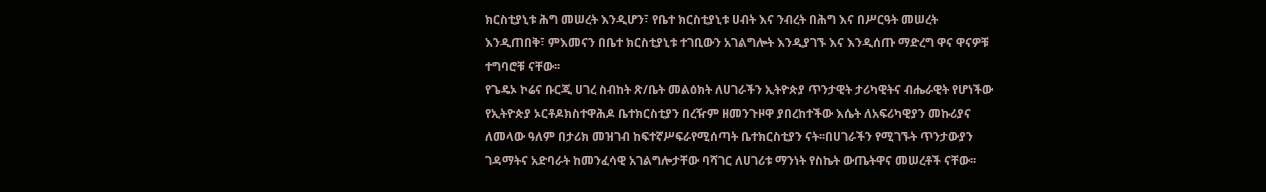ክርስቲያኒቱ ሕግ መሠረት እንዲሆን፣ የቤተ ክርስቲያኒቱ ሀብት እና ንብረት በሕግ እና በሥርዓት መሠረት እንዲጠበቅ፣ ምእመናን በቤተ ክርስቲያኒቱ ተገቢውን አገልግሎት እንዲያገኙ እና እንዲሰጡ ማድረግ ዋና ዋናዎቹ ተግባሮቹ ናቸው፡፡
የጌዴኦ ኮሬና ቡርጂ ሀገረ ስብከት ጽ/ቤት መልዕክት ለሀገራችን ኢትዮጵያ ጥንታዊት ታሪካዊትና ብሔራዊት የሆነችው የኢትዮጵያ ኦርቶዶክስተዋሕዶ ቤተክርስቲያን በረዥም ዘመንጉዞዋ ያበረከተችው እሴት ለአፍሪካዊያን መኩሪያና ለመላው ዓለም በታሪክ መዝገብ ከፍተኛሥፍራየሚሰጣት ቤተክርስቲያን ናት፡፡በሀገራችን የሚገኙት ጥንታውያን ገዳማትና አድባራት ከመንፈሳዊ አገልግሎታቸው ባሻገር ለሀገሪቱ ማንነት የስኬት ውጤትዋና መሠረቶች ናቸው፡፡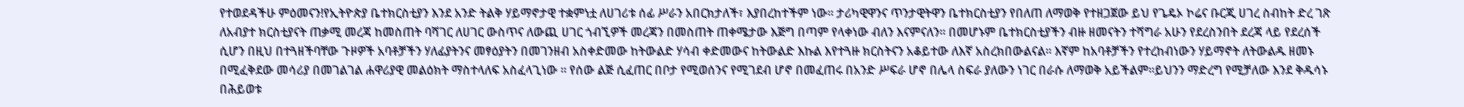የተወደዳችሁ ምዕመናን!የኢትዮጵያ ቤተክርስቲያን እንደ አንድ ትልቅ ሃይማኖታዊ ተቋምነቷ ለሀገሪቱ ሰፊ ሥራን አበርክታለች፣ እያበረከተችም ነው፡፡ ታሪካዊዋንና ጥንታዊትዋን ቤተክርስቲያን የበለጠ ለማወቅ የተዘጋጀው ይህ የጌዴኦ ኮሬና ቡርጂ ሀገረ ስብከት ድረ ገጽ ለአብያተ ክርስቲያናት ጠቃሚ መረጃ ከመስጠት ባሻገር ለሀገር ውስጥና ለውጪ ሀገር ጎብኚዎች መረጃን በመስጠት ጠቀሜታው እጅግ በጣም የላቀነው ብለን እናምናለን፡፡ በመሆኑም ቤተክርስቲያችን ብዙ ዘመናትን ተሻግራ አሁን የደረስንበት ደረጃ ላይ የደረሰች ሲሆን በዚህ በተጓዘችባቸው ጉዞዎች አባቶቻችን ሃለፊያትንና መፃዕያትን በመገንዘብ አስቀድመው ከትውልድ ሃሳብ ቀድመውና ከትውልድ እኩል እየተጓዙ ክርስትናን አቆይተው ለእኛ አስረክበውልናል፡፡ እኛም ከአባቶቻችን የተረከብነውን ሃይማኖት ለትውልዱ ዘመኑ በሚፈቅደው መሳሪያ በመገልገል ሐዋሪያዊ መልዕክት ማስተላለፍ አስፈላጊነው ፡፡ የሰው ልጅ ሲፈጠር በቦታ የሚወሰንና የሚገደብ ሆኖ በመፈጠሩ በአንድ ሥፍራ ሆኖ በሌላ ስፍራ ያለውን ነገር በራሱ ለማወቅ አይችልም፡፡ይህንን ማድረግ የሚቻለው እንደ ቅዱሳኑ በሕይወቱ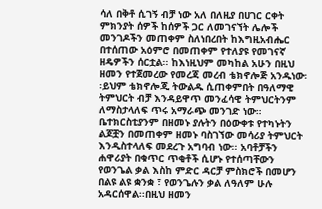ሳለ በቅቶ ሲገኝ ብቻ ነው አለ በለዚያ በሀገር ርቀት ምክንያት ሰዎች ከሰዎች ጋር ለመገናኘት ሌሎች መንገዶችን መጠቀም ስለነበረበት ከእግዚአብሔር በተሰጠው አዕምሮ በመጠቀም የተለያዩ የመገናኛ ዘዴዎችን ሰርቷል፡፡ ከእነዚህም መካከል አሁን በዚህ ዘመን የተጀመረው የመረጃ መረብ ቴክኖሎጅ አንዱነው፡፡ይህም ቴክኖሎጂ ትውልዱ ሲጠቀምበት በዓለማዊ ትምህርት ብቻ እንዳይዋጥ መንፈሳዊ ትምህርትንም ለማስታላለፍ ጥሩ አማራጭ መንገድ ነው። ቤተክርስቲያንም በዘመኑ ያሉትን በዕውቀቱ የተካኑትን ልጆቿን በመጠቀም ዘመኑ ባስገኘው መሳሪያ ትምህርት እንዲስተላለፍ መደረጉ አግባብ ነው፡፡ አባቶቻችን ሐዋሪያት በቁጥር ጥቂቶች ሲሆኑ የተሰጣቸውን የወንጌል ቃል እስከ ምድር ዳርቻ ምስክሮች በመሆን በልዩ ልዩ ቋንቋ ፣ የወንጌሉን ቃል ለዓለም ሁሉ አዳርሰዋል፡፡በዚህ ዘመን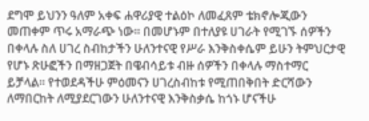ደግሞ ይህንን ዓለም አቀፍ ሐዋሪያዊ ተልዕኮ ለመፈጸም ቴክኖሎጂውን መጠቀም ጥሩ አማራጭ ነው፡፡ በመሆኑም በተለያዩ ሀገራት የሚገኙ ሰዎችን በቀላሉ ስለ ሀገረ ስብከታችን ሁለንተናዊ የሥራ እንቅስቀሴም ይሁን ትምህርታዊ የሆኑ ጽሁፎችን በማዘጋጀት በዌብሳይቱ ብዙ ሰዎችን በቀላሉ ማስተማር ይቻላል፡፡ የተወደዳችሁ ምዕመናን ሀገረስብከቱ የሚጠበቅበት ድርሻውን ለማበርከት ለሚያደርገውን ሁለንተናዊ እንቅስቃሴ ከጎኑ ሆናችሁ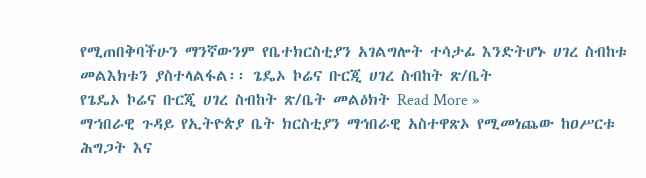የሚጠበቅባችሁን ማንኛውንም የቤተክርስቲያን አገልግሎት ተሳታፊ እንድትሆኑ ሀገረ ስብከቱ መልእክቱን ያስተላልፋል፡፡ ጌዴኦ ኮሬና ቡርጂ ሀገረ ስብከት ጽ/ቤት
የጌዴኦ ኮሬና ቡርጂ ሀገረ ስብከት ጽ/ቤት መልዕክት Read More »
ማኀበራዊ ጉዳይ የኢትዮጵያ ቤት ክርስቲያን ማኅበራዊ አስተዋጽኦ የሚመነጨው ከዐሥርቱ ሕግጋት እና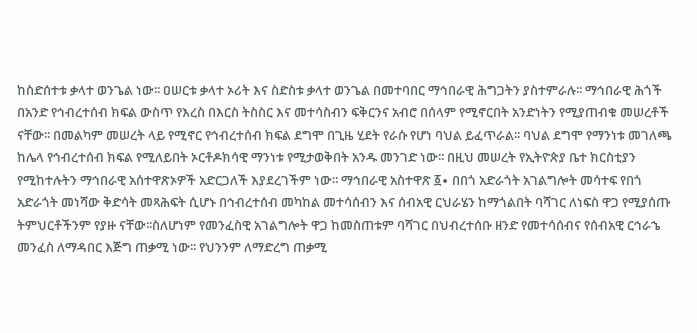ከስድሰተቱ ቃላተ ወንጌል ነው፡፡ ዐሠርቱ ቃላተ ኦሪት እና ስድስቱ ቃላተ ወንጌል በመተባበር ማኅበራዊ ሕግጋትን ያስተምራሉ፡፡ ማኅበራዊ ሕጎች በአንድ የኅብረተሰብ ክፍል ውስጥ የእረስ በእርስ ትስስር እና መተሳስብን ፍቅርንና አብሮ በሰላም የሚኖርበት አንድነትን የሚያጠብቁ መሠረቶች ናቸው፡፡ በመልካም መሠረት ላይ የሚኖር የኅብረተሰብ ክፍል ደግሞ በጊዜ ሂደት የራሱ የሆነ ባህል ይፈጥራል፡፡ ባህል ደግሞ የማንነቱ መገለጫ ከሌላ የኅብረተሰብ ክፍል የሚለይበት ኦርቶዶክሳዊ ማንነቱ የሚታወቅበት አንዱ መንገድ ነው፡፡ በዚህ መሠረት የኢትዮጵያ ቤተ ክርስቲያን የሚከተሉትን ማኅበራዊ አሰተዋጽኦዎች አድርጋለች እያደረገችም ነው፡፡ ማኅበራዊ አስተዋጽ ፩∙ በበጎ አድራጎት አገልግሎት መሳተፍ የበጎ አድራጎት መነሻው ቅድሳት መጻሕፍት ሲሆኑ በኅብረተሰብ መካከል መተሳሰብን እና ሰብአዊ ርህራሄን ከማጎልበት ባሻገር ለነፍስ ዋጋ የሚያሰጡ ትምህርቶችንም የያዙ ናቸው፡፡ስለሆነም የመንፈስዊ አገልግሎት ዋጋ ከመስጠቱም ባሻገር በህብረተሰቡ ዘንድ የመተሳሰብና የሰብአዊ ርኅራኄ መንፈስ ለማዳበር እጅግ ጠቃሚ ነው፡፡ የህንንም ለማድረግ ጠቃሚ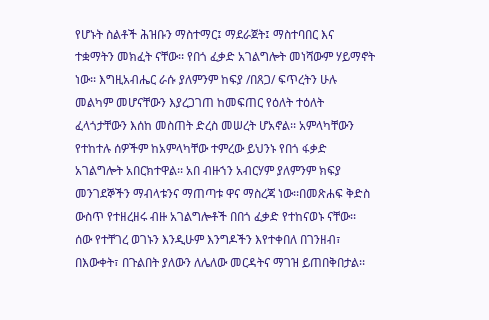የሆኑት ስልቶች ሕዝቡን ማስተማር፤ ማደራጀት፤ ማስተባበር እና ተቋማትን መክፈት ናቸው፡፡ የበጎ ፈቃድ አገልግሎት መነሻውም ሃይማኖት ነው፡፡ እግዚአብሔር ራሱ ያለምንም ከፍያ /በጸጋ/ ፍጥረትን ሁሉ መልካም መሆናቸውን እያረጋገጠ ከመፍጠር የዕለት ተዕለት ፈላጎታቸውን እሰከ መስጠት ድረስ መሠረት ሆአኖል፡፡ አምላካቸውን የተከተሉ ሰዎችም ከአምላካቸው ተምረው ይህንኑ የበጎ ፋቃድ አገልግሎት አበርክተዋል፡፡ አበ ብዙኀን አብርሃም ያለምንም ክፍያ መንገደኞችን ማብላቱንና ማጠጣቱ ዋና ማስረጃ ነው፡፡በመጽሐፍ ቅድስ ውስጥ የተዘረዘሩ ብዙ አገልግሎቶች በበጎ ፈቃድ የተከናወኑ ናቸው፡፡ ሰው የተቸገረ ወገኑን እንዲሁም እንግዶችን እየተቀበለ በገንዘብ፣ በእውቀት፣ በጉልበት ያለውን ለሌለው መርዳትና ማገዝ ይጠበቅበታል፡፡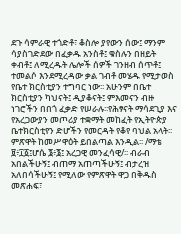ደጉ ሳምራዊ ተጎድቶ፣ ቆስሎ ያየውን ሰው፤ ማንም ሳያስገድደው በፈቃዱ አንስቶ፤ ቁስሉን በዘይት ቀብቶ፤ ለሚረዱት ሌሎች ሰዎች ገንዘብ ሰጥቶ፤ ተመልሶ እንደሚረዳው ቃል ገብቶ መሄዱ የሚታወስ የቤተ ክርስቲያን ተግባር ነው፡፡ አሁንም በቤተ ክርስቲያን ካህናት፤ ዲያቆናት፤ ምእመናን ብዙ ነገሮችን በበጎ ፈቃድ የሠራሉ፡፡የሕፃናት ማሳደጊያ እና የአረጋውያን መጦሪያ ተቋማት መከፈት የኢትዮጵያ ቤተክርስቲየን ድሆችን የመርዳት የቆየ ባህል አላት፡፡ ምጽዋት ከመሥዋዕት ይበልጣል እንዲል፡፡ /ማቴ ፱፥፲፩፤ሆሴ ፮፥፮፤ አረጋዊ መንፈሳዊ/፡፡ ብራብ አበልችሁኝ፤ ብጠማ አጠጣችሁኝ፤ ብታረዝ አለበሳችሁኝ፤ የሚለው የምጽዋት ዋጋ በቅዱስ መጽሐፍ፣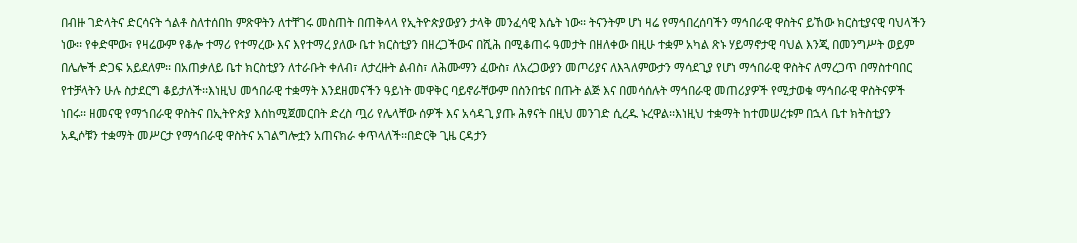በብዙ ገድላትና ድርሳናት ጎልቶ ስለተሰበከ ምጽዋትን ለተቸገሩ መስጠት በጠቅላላ የኢትዮጵያውያን ታላቅ መንፈሳዊ እሴት ነው፡፡ ትናንትም ሆነ ዛሬ የማኅበረሰባችን ማኅበራዊ ዋስትና ይኸው ክርስቲያናዊ ባህላችን ነው፡፡ የቀድሞው፣ የዛሬውም የቆሎ ተማሪ የተማረው እና እየተማረ ያለው ቤተ ክርስቲያን በዘረጋችውና በሺሕ በሚቆጠሩ ዓመታት በዘለቀው በዚሁ ተቋም አካል ጽኑ ሃይማኖታዊ ባህል እንጂ በመንግሥት ወይም በሌሎች ድጋፍ አይደለም፡፡ በአጠቃለይ ቤተ ክርስቲያን ለተራቡት ቀለብ፣ ለታረዙት ልብስ፣ ለሕሙማን ፈውስ፣ ለአረጋውያን መጦሪያና ለእጓለምውታን ማሳደጊያ የሆነ ማኅበራዊ ዋስትና ለማረጋጥ በማስተባበር የተቻላትን ሁሉ ስታደርግ ቆይታለች፡፡እነዚህ መኅበራዊ ተቋማት እንደዘመናችን ዓይነት መዋቅር ባይኖራቸውም በስንበቴና በጡት ልጅ እና በመሳሰሉት ማኅበራዊ መጠሪያዎች የሚታወቁ ማኅበራዊ ዋስትናዎች ነበሩ፡፡ ዘመናዊ የማኀበራዊ ዋስትና በኢትዮጵያ እሰከሚጀመርበት ድረስ ጧሪ የሌላቸው ሰዎች እና አሳዳጊ ያጡ ሕፃናት በዚህ መንገድ ሲረዱ ኑረዋል፡፡እነዚህ ተቋማት ከተመሠረቱም በኋላ ቤተ ክትስቲያን አዲሶቹን ተቋማት መሥርታ የማኅበራዊ ዋስትና አገልግሎቷን አጠናክራ ቀጥላለች፡፡በድርቅ ጊዜ ርዳታን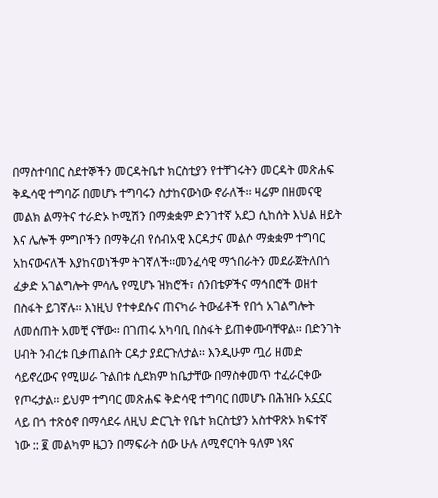በማስተባበር ስደተኞችን መርዳትቤተ ክርስቲያን የተቸገሩትን መርዳት መጽሐፍ ቅዱሳዊ ተግባሯ በመሆኑ ተግባሩን ስታከናውነው ኖራለች፡፡ ዛሬም በዘመናዊ መልክ ልማትና ተራድኦ ኮሚሽን በማቋቋም ድንገተኛ አደጋ ሲከሰት እህል ዘይት እና ሌሎች ምግቦችን በማቅረብ የሰብአዊ እርዳታና መልሶ ማቋቋም ተግባር አከናውናለች እያከናወነችም ትገኛለች፡፡መንፈሳዊ ማኀበራትን መደራጀትለበጎ ፈቃድ አገልግሎት ምሳሌ የሚሆኑ ዝክሮች፣ ሰንበቴዎችና ማኅበሮች ወዘተ በስፋት ይገኛሉ፡፡ እነዚህ የተቀደሱና ጠናካራ ትውፊቶች የበጎ አገልግሎት ለመሰጠት አመቺ ናቸው፡፡ በገጠሩ አካባቢ በስፋት ይጠቀሙባቸዋል፡፡ በድንገት ሀብት ንብረቱ ቢቃጠልበት ርዳታ ያደርጉለታል፡፡ እንዲሁም ጧሪ ዘመድ ሳይኖረውና የሚሠራ ጉልበቱ ሲደክም ከቤታቸው በማስቀመጥ ተፈራርቀው የጦሩታል፡፡ ይህም ተግባር መጽሐፍ ቅድሳዊ ተግባር በመሆኑ በሕዝቡ አኗኗር ላይ በጎ ተጽዕኖ በማሳደሩ ለዚህ ድርጊት የቤተ ክርስቲያን አስተዋጽኦ ክፍተኛ ነው :: ፪ መልካም ዜጋን በማፍራት ሰው ሁሉ ለሚኖርባት ዓለም ነጻና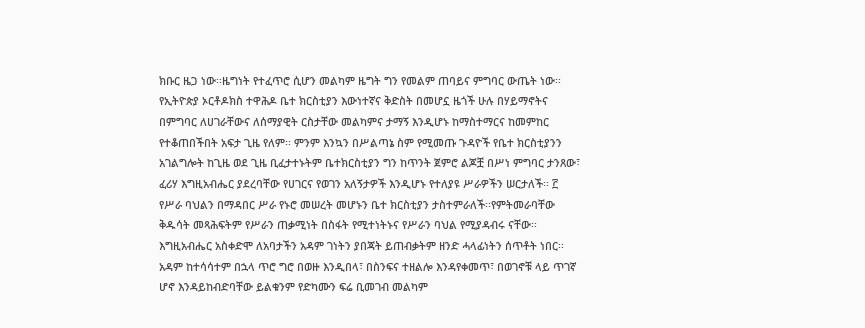ክቡር ዜጋ ነው፡፡ዜግነት የተፈጥሮ ሲሆን መልካም ዜግት ግን የመልም ጠባይና ምግባር ውጤት ነው፡፡ የኢትዮጵያ ኦርቶዶክስ ተዋሕዶ ቤተ ክርስቲያን እውነተኛና ቅድስት በመሆኗ ዜጎች ሁሉ በሃይማኖትና በምግባር ለሀገራቸውና ለሰማያዊት ርስታቸው መልካምና ታማኝ እንዲሆኑ ከማስተማርና ከመምከር የተቆጠበችበት አፍታ ጊዜ የለም፡፡ ምንም እንኳን በሥልጣኔ ስም የሚመጡ ጉዳዮች የቤተ ክርስቲያንን አገልግሎት ከጊዜ ወደ ጊዜ ቢፈታተኑትም ቤተክርስቲያን ግን ከጥንት ጀምሮ ልጆቿ በሥነ ምግባር ታንጸው፣ ፈሪሃ እግዚአብሔር ያደረባቸው የሀገርና የወገን አለኝታዎች እንዲሆኑ የተለያዩ ሥራዎችን ሠርታለች፡፡ ፫ የሥራ ባህልን በማዳበር ሥራ የኑሮ መሠረት መሆኑን ቤተ ክርስቲያን ታስተምራለች፡፡የምትመራባቸው ቅዱሳት መጻሕፍትም የሥራን ጠቃሚነት በስፋት የሚተነትኑና የሥራን ባህል የሚያዳብሩ ናቸው፡፡ እግዚአብሔር አስቀድሞ ለአባታችን አዳም ገነትን ያበጃት ይጠብቃትም ዘንድ ሓላፊነትን ሰጥቶት ነበር፡፡ አዳም ከተሳሳተም በኋላ ጥሮ ግሮ በወዙ እንዲበላ፣ በስንፍና ተዘልሎ እንዳየቀመጥ፣ በወገኖቹ ላይ ጥገኛ ሆኖ እንዳይከብድባቸው ይልቁንም የድካሙን ፍሬ ቢመገብ መልካም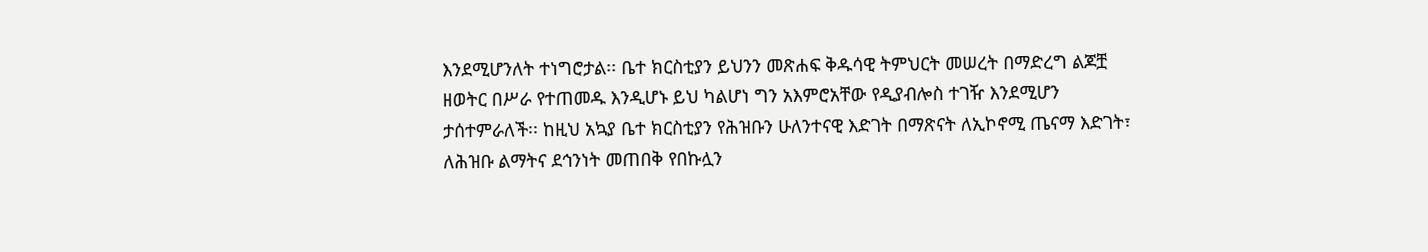እንደሚሆንለት ተነግሮታል፡፡ ቤተ ክርስቲያን ይህንን መጽሐፍ ቅዱሳዊ ትምህርት መሠረት በማድረግ ልጆቿ ዘወትር በሥራ የተጠመዱ እንዲሆኑ ይህ ካልሆነ ግን አእምሮአቸው የዲያብሎስ ተገዥ እንደሚሆን ታሰተምራለች፡፡ ከዚህ አኳያ ቤተ ክርስቲያን የሕዝቡን ሁለንተናዊ እድገት በማጽናት ለኢኮኖሚ ጤናማ እድገት፣ ለሕዝቡ ልማትና ደኅንነት መጠበቅ የበኩሏን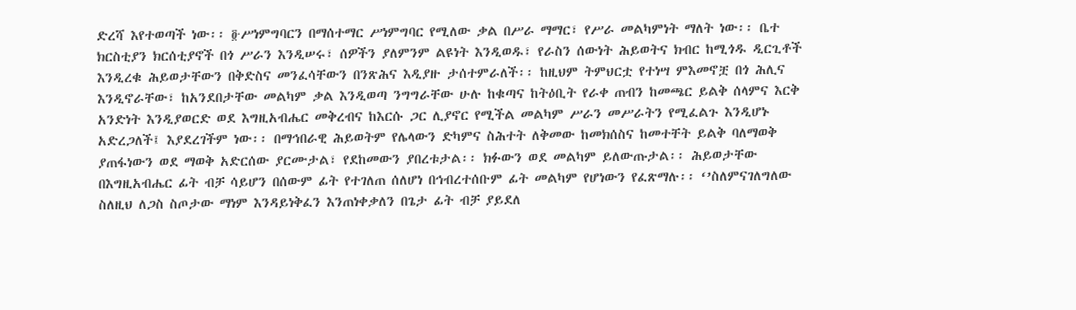ድረሻ እየተወጣች ነው፡፡ ፬∙ሥነምግባርን በማሰተማር ሥነምግባር የሚለው ቃል በሥራ ማማር፣ የሥራ መልካምነት ማለት ነው፡፡ ቤተ ክርስቲያን ክርሰቲያኖች በጎ ሥራን እንዲሠሩ፣ ሰዎችን ያለምንም ልዩነት እንዲወዱ፣ የራስን ሰውነት ሕይወትና ክብር ከሚጎዱ ዲርጊቶች እንዲረቁ ሕይወታቸውን በቅድስና መንፈሳቸውን በንጽሕና እዲያዙ ታሰተምራለች፡፡ ከዚህም ትምህርቷ የተነሣ ምእመኖቿ በጎ ሕሊና እንዲኖራቸው፣ ከአንደበታቸው መልካም ቃል እንዲወጣ ንግግራቸው ሁሉ ከቁጣና ከትዕቢት የራቀ ጠብን ከመጫር ይልቅ ሰላምና እርቅ አንድነት እንዲያወርድ ወደ እግዚአብሔር መቅረብና ከእርሱ ጋር ሊያኖር የሚችል መልካም ሥራን መሥራትን የሚፈልጉ እንዲሆኑ አድረጋለች፤ እያደረገችም ነው፡፡ በማኅበራዊ ሕይወትም የሌላውን ድካምና ስሕተት ለቅመው ከመክሰስና ከመተቸት ይልቅ ባለማወቅ ያጠፋነውን ወደ ማወቅ አድርሰው ያርሙታል፣ የደከመውን ያበረቱታል፡፡ ክፉውን ወደ መልካም ይለውጡታል፡፡ ሕይወታቸው በእግዚአብሔር ፊት ብቻ ሳይሆን በሰውም ፊት የተገለጠ ሰለሆነ በኅብረተሰቡም ፊት መልካም የሆነውን የፈጽማሉ፡፡ ‘’ስለምናገለግለው ስለዚህ ለጋስ ስጦታው ማነም እንዳይነቅፈን እንጠነቀቃለን በጌታ ፊት ብቻ ያይደለ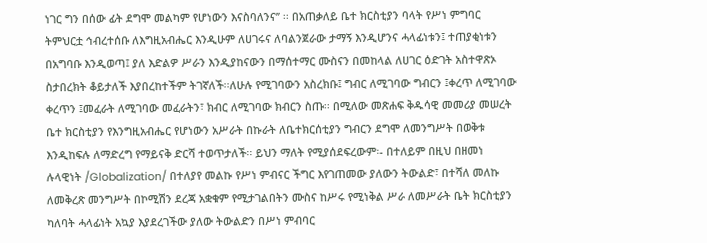ነገር ግን በሰው ፊት ደግሞ መልካም የሆነውን እናስባለንና’’ ፡፡ በአጠቃለይ ቤተ ክርስቲያን ባላት የሥነ ምግባር ትምህርቷ ኅብረተሰቡ ለእግዚአብሔር እንዲሁም ለሀገሩና ለባልንጀራው ታማኝ እንዲሆንና ሓላፊነቱን፤ ተጠያቂነቱን በአግባቡ እንዲወጣ፤ ያለ እድልዎ ሥራን እንዲያከናውን በማሰተማር ሙስናን በመከላል ለሀገር ዕድገት አስተዋጽኦ ስታበረክት ቆይታለች እያበረከተችም ትገኛለች፡፡ለሁሉ የሚገባውን አስረክቡ፤ ግብር ለሚገባው ግብርን ፤ቀረጥ ለሚገባው ቀረጥን ፤መፈራት ለሚገባው መፈራትን፣ ክብር ለሚገባው ክብርን ስጡ፡፡ በሚለው መጽሐፍ ቅዱሳዊ መመሪያ መሠረት ቤተ ክርስቲያን የእንግዚአብሔር የሆነውን አሥራት በኩራት ለቤተክርሰቲያን ግብርን ደግሞ ለመንግሥት በወቅቱ እንዲከፍሉ ለማድረግ የማይናቅ ድርሻ ተወጥታለች፡፡ ይህን ማለት የሚያሰደፍረውም፡- በተለይም በዚህ በዘመነ ሉላዊነት /Globalization/ በተለያየ መልኩ የሥነ ምብናር ችግር እየገጠመው ያለውን ትውልድ፣ በተሻለ መለኩ ለመቅረጽ መንግሥት በኮሚሽን ደረጃ አቋቁም የሚታገልበትን ሙስና ከሥሩ የሚነቅል ሥራ ለመሥራት ቤት ክርስቲያን ካለባት ሓላፊነት አኳያ እያደረገችው ያለው ትውልድን በሥነ ምብባር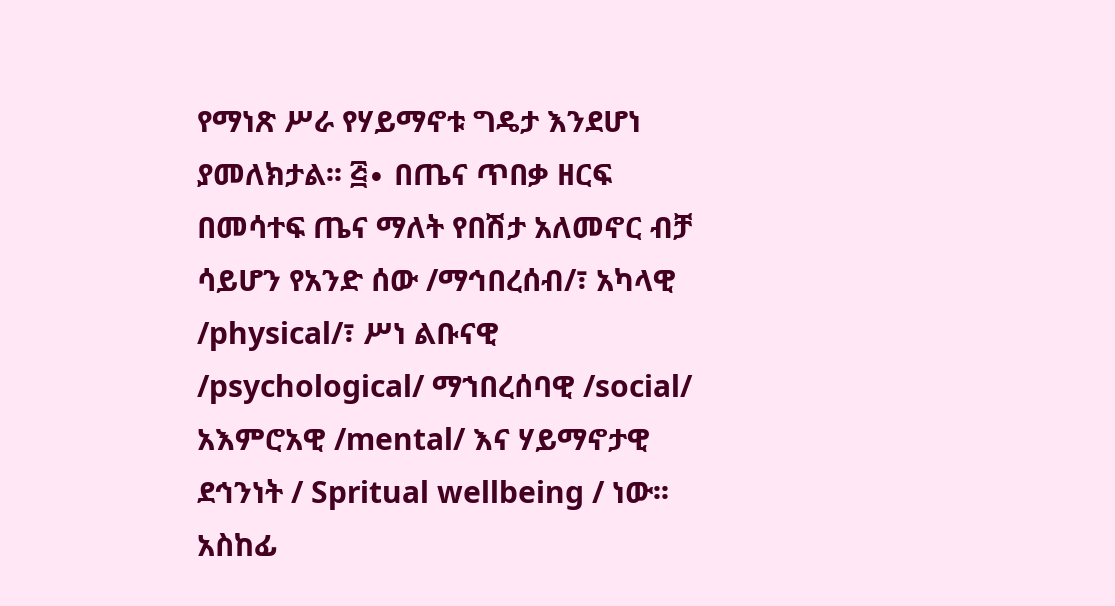የማነጽ ሥራ የሃይማኖቱ ግዴታ እንደሆነ ያመለክታል፡፡ ፭∙ በጤና ጥበቃ ዘርፍ በመሳተፍ ጤና ማለት የበሽታ አለመኖር ብቻ ሳይሆን የአንድ ሰው /ማኅበረሰብ/፣ አካላዊ /physical/፣ ሥነ ልቡናዊ /psychological/ ማኀበረሰባዊ /social/ አእምሮአዊ /mental/ እና ሃይማኖታዊ ደኅንነት / Spritual wellbeing / ነው፡፡ አስከፊ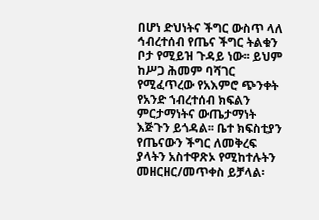በሆነ ድህነትና ችግር ውስጥ ላለ ኅብረተሰብ የጤና ችግር ትልቁን ቦታ የሚይዝ ጉዳይ ነው፡፡ ይህም ከሥጋ ሕመም ባሻገር የሚፈጥረው የአእምሮ ጭንቀት የአንድ ኀብረተሰብ ክፍልን ምርታማነትና ውጤታማነት እጅጉን ይጎዳል፡፡ ቤተ ክፍስቲያን የጤናውን ችግር ለመቅረፍ ያላትን አስተዋጽኦ የሚከተሉትን መዘርዘር/መጥቀስ ይቻላል፡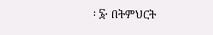፡ ፮∙ በትምህርት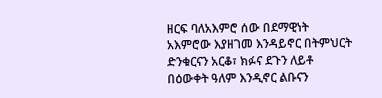ዘርፍ ባለአእምሮ ሰው በደማዊነት አእምሮው እያዘገመ እንዳይኖር በትምህርት ድንቁርናን አርቆ፣ ክፉና ደጉን ለይቶ በዕውቀት ዓለም እንዲኖር ልቡናን